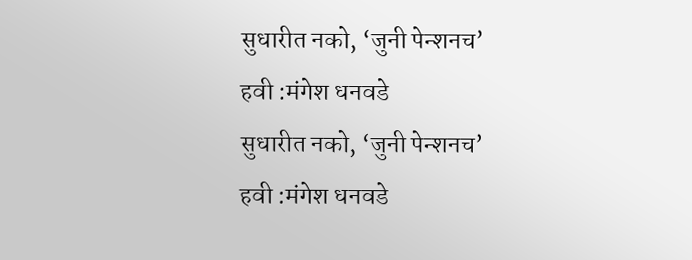सुधारीत नको, ‘जुनी पेन्शनच’ हवी :मंगेश धनवडे
सुधारीत नको, ‘जुनी पेन्शनच’ हवी :मंगेश धनवडे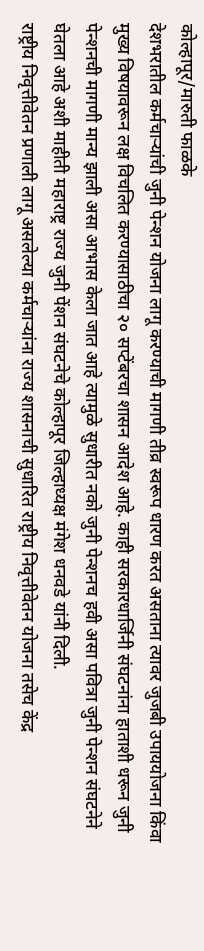कोल्हापूर/मारुती फाळके
देशभरातील कर्मचाऱ्यांची जुनी पेन्शन योजना लागू करण्याची मागणी तीव्र स्वरूप धारण करत असताना त्यावर जुजबी उपाययोजना किंवा मुख्य विषयावरून लक्ष विचलित करण्यासाठीचा २० सप्टेंबरचा शासन आदेश आहे. काही सरकारधार्जिनी संघटनांना हाताशी धरून जुनी पेन्शनची मागणी मान्य झाली असा आभास केला जात आहे त्यामुळे सुधारीत नको जुनी पेन्शनच हवी असा पवित्रा जुनी पेन्शन संघटनेने घेतला आहे अशी माहीती महाराष्ट्र राज्य जुनी पेंशन संघटनेचे कोल्हापूर जिल्हाध्यक्ष मंगेश धनवडे यांनी दिली.
राष्ट्रीय निवृत्तीवेतन प्रणाली लागू असलेल्या कर्मचाऱ्यांना राज्य शासनाची सुधारित राष्ट्रीय निवृत्तीवेतन योजना तसेच केंद्र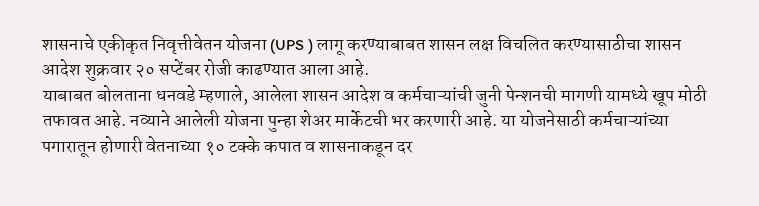शासनाचे एकीकृत निवृत्तीवेतन योजना (UPS ) लागू करण्याबाबत शासन लक्ष विचलित करण्यासाठीचा शासन आदेश शुक्रवार २० सप्टेंबर रोजी काढण्यात आला आहे.
याबाबत बोलताना धनवडे म्हणाले, आलेला शासन आदेश व कर्मचाऱ्यांची जुनी पेन्शनची मागणी यामध्ये खूप मोठी तफावत आहे. नव्याने आलेली योजना पुन्हा शेअर मार्केटची भर करणारी आहे. या योजनेसाठी कर्मचाऱ्यांच्या पगारातून होणारी वेतनाच्या १० टक्के कपात व शासनाकडून दर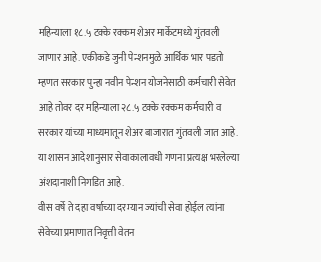महिन्याला १८.५ टक्के रक्कम शेअर मार्केटमध्ये गुंतवली जाणार आहे. एकीकडे जुनी पेन्शनमुळे आर्थिक भार पडतो म्हणत सरकार पुन्हा नवीन पेन्शन योजनेसाठी कर्मचारी सेवेत आहे तोवर दर महिन्याला २८.५ टक्के रक्कम कर्मचारी व सरकार यांच्या माध्यमातून शेअर बाजारात गुंतवली जात आहे. या शासन आदेशानुसार सेवाकालावधी गणना प्रत्यक्ष भरलेल्या अंशदानाशी निगडित आहे.
वीस वर्षे ते दहा वर्षाच्या दरम्यान ज्यांची सेवा होईल त्यांना सेवेच्या प्रमाणात निवृत्ती वेतन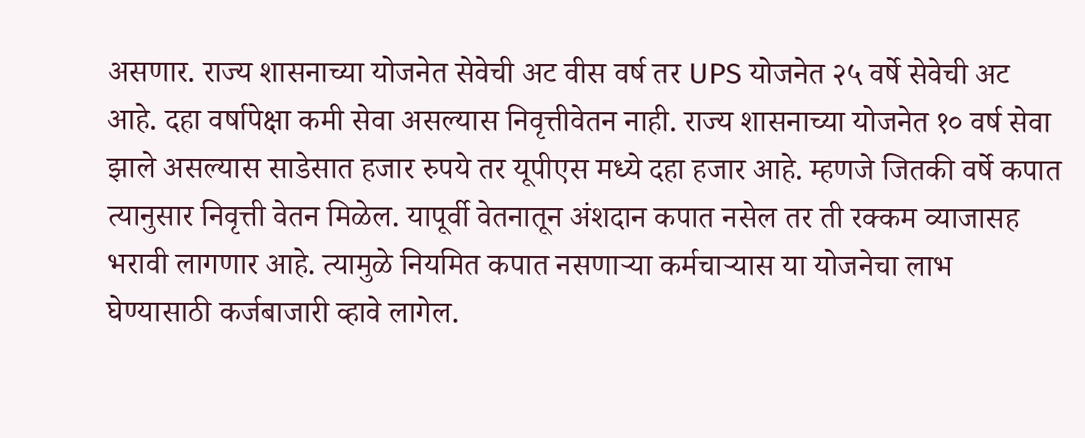असणार. राज्य शासनाच्या योजनेत सेवेची अट वीस वर्ष तर UPS योजनेत २५ वर्षे सेवेची अट आहे. दहा वर्षापेक्षा कमी सेवा असल्यास निवृत्तीवेतन नाही. राज्य शासनाच्या योजनेत १० वर्ष सेवा झाले असल्यास साडेसात हजार रुपये तर यूपीएस मध्ये दहा हजार आहे. म्हणजे जितकी वर्षे कपात त्यानुसार निवृत्ती वेतन मिळेल. यापूर्वी वेतनातून अंशदान कपात नसेल तर ती रक्कम व्याजासह भरावी लागणार आहे. त्यामुळे नियमित कपात नसणाऱ्या कर्मचाऱ्यास या योजनेचा लाभ घेण्यासाठी कर्जबाजारी व्हावे लागेल.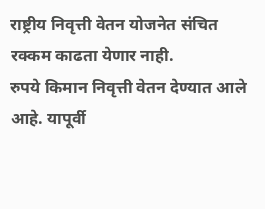राष्ट्रीय निवृत्ती वेतन योजनेत संचित रक्कम काढता येणार नाही.
रुपये किमान निवृत्ती वेतन देण्यात आले आहे. यापूर्वी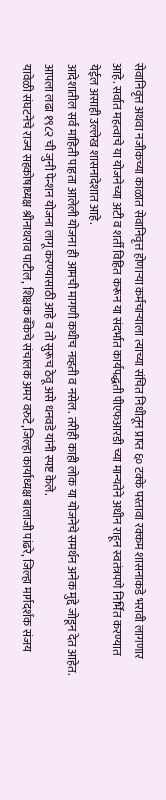सेवानिवृत्त अथवा नजीकच्या काळात सेवानिवृत्त होणाऱ्या कर्मचाऱ्याला त्याच्या संचित निधीतून प्राप्त ६० टक्के परतावा रक्कम शासनाकडे भरावी लागणार आहे. सर्वात महत्वाचे या योजनेच्या अटी व शर्ती विहित करून या संदर्भात कार्यपद्धती पीएफआरडी च्या मान्यतेने अधीन राहून स्वतंत्रपणे निर्भित करण्यात येईल असाही उल्लेख शासनादेशात आहे.
आदेशातील सर्व माहिती पाहता आलेली योजना ही आमची मागणी कधीच नव्हती व नसेल. तरीही काही लोक या योजनेचे समर्थन अनेक मुद्दे जोडून देत आहेत. आपला लढा १९८२ ची जुनी पेन्शन योजना लागू करण्यासाठी आहे व तो सुरूच ठेवू असे धनवडे यांनी स्पष्ट केले.
यावेळी संघटनेचे राज्य सहकोषाध्यक्ष श्रीनाथराव पाटील, शिक्षक बँकेचे संचालक अमर वरुटे,जिल्हा कार्याध्यक्ष बालाजी पांढरे, जिल्हा मार्गदर्शक संजय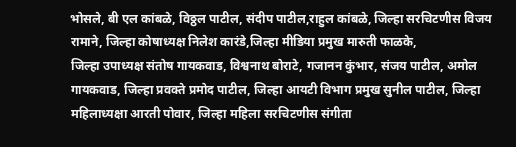भोसले, बी एल कांबळे, विठ्ठल पाटील, संदीप पाटील,राहुल कांबळे, जिल्हा सरचिटणीस विजय रामाने, जिल्हा कोषाध्यक्ष निलेश कारंडे,जिल्हा मीडिया प्रमुख मारुती फाळके,
जिल्हा उपाध्यक्ष संतोष गायकवाड, विश्वनाथ बोराटे, गजानन कुंभार, संजय पाटील, अमोल गायकवाड, जिल्हा प्रवक्ते प्रमोद पाटील, जिल्हा आयटी विभाग प्रमुख सुनील पाटील, जिल्हा महिलाध्यक्षा आरती पोवार, जिल्हा महिला सरचिटणीस संगीता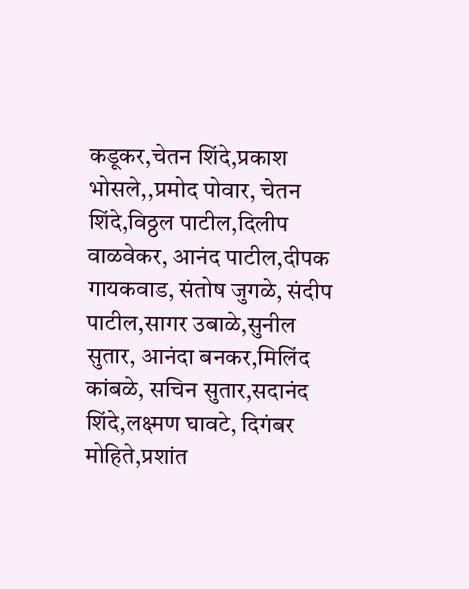कडूकर,चेतन शिंदे,प्रकाश भोसले,,प्रमोद पोवार, चेतन शिंदे,विठ्ठल पाटील,दिलीप वाळवेकर, आनंद पाटील,दीपक गायकवाड, संतोष जुगळे, संदीप पाटील,सागर उबाळे,सुनील सुतार, आनंदा बनकर,मिलिंद कांबळे, सचिन सुतार,सदानंद शिंदे,लक्ष्मण घावटे, दिगंबर मोहिते,प्रशांत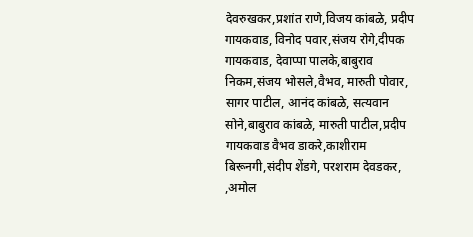देवरुखकर,प्रशांत राणे,विजय कांबळे, प्रदीप गायकवाड, विनोद पवार,संजय रोगे,दीपक गायकवाड, देवाप्पा पालके,बाबुराव निकम,संजय भोसले,वैभव, मारुती पोवार, सागर पाटील, आनंद कांबळे, सत्यवान सोने,बाबुराव कांबळे, मारुती पाटील,प्रदीप गायकवाड वैभव डाकरे,काशीराम बिरूनगी,संदीप शेंडगे, परशराम देवडकर, ,अमोल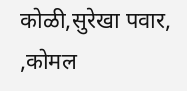कोळी,सुरेखा पवार, ,कोमल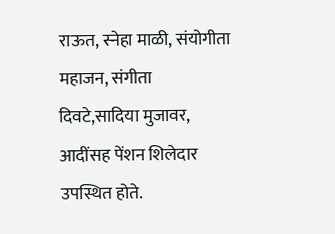राऊत, स्नेहा माळी, संयोगीता महाजन, संगीता दिवटे,सादिया मुजावर, आदींसह पेंशन शिलेदार उपस्थित होते.